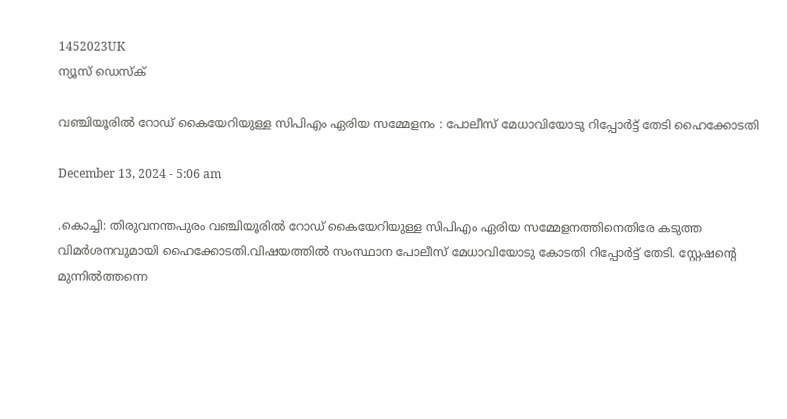1452023UK
ന്യൂസ് ഡെസ്ക്

വഞ്ചിയൂരില്‍ റോഡ് കൈയേറിയുള്ള സിപിഎം ഏരിയ സമ്മേളനം : പോലീസ് മേധാവിയോടു റിപ്പോര്‍ട്ട് തേടി ഹൈക്കോടതി

December 13, 2024 - 5:06 am

.കൊച്ചി: തിരുവനന്തപുരം വഞ്ചിയൂരില്‍ റോഡ് കൈയേറിയുള്ള സിപിഎം ഏരിയ സമ്മേളനത്തിനെതിരേ കടുത്ത വിമർശനവുമായി ഹൈക്കോടതി.വിഷയത്തില്‍ സംസ്ഥാന പോലീസ് മേധാവിയോടു കോടതി റിപ്പോര്‍ട്ട് തേടി. സ്റ്റേഷന്‍റെ മുന്നില്‍ത്തന്നെ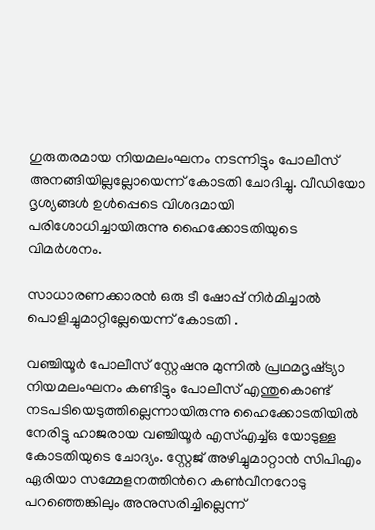ഗുരുതരമായ നിയമലംഘനം നടന്നിട്ടും പോലീസ് അനങ്ങിയില്ലല്ലോയെന്ന് കോടതി ചോദിച്ചു. വീഡിയോ ദൃശ്യങ്ങള്‍ ഉള്‍പ്പെടെ വിശദമായി പരിശോധിച്ചായിരുന്നു ഹൈക്കോടതിയുടെ വിമര്‍ശനം.

സാധാരണക്കാരന്‍ ഒരു ടീ ഷോപ്പ് നിര്‍മിച്ചാല്‍ പൊളിച്ചുമാറ്റില്ലേയെന്ന് കോടതി .

വഞ്ചിയൂര്‍ പോലീസ് സ്റ്റേഷനു മുന്നില്‍ പ്രഥമദൃഷ്‌ട്യാ നിയമലംഘനം കണ്ടിട്ടും പോലീസ് എന്തുകൊണ്ട് നടപടിയെടുത്തില്ലെന്നായിരുന്നു ഹൈക്കോടതിയില്‍ നേരിട്ടു ഹാജരായ വഞ്ചിയൂര്‍ എസ്‌എച്ച്‌ഒ യോടുള്ള കോടതിയുടെ ചോദ്യം. സ്റ്റേജ് അഴിച്ചുമാറ്റാന്‍ സിപിഎം ഏരിയാ സമ്മേളനത്തിന്‍റെ കണ്‍വീനറോടു പറഞ്ഞെങ്കിലും അനുസരിച്ചില്ലെന്ന്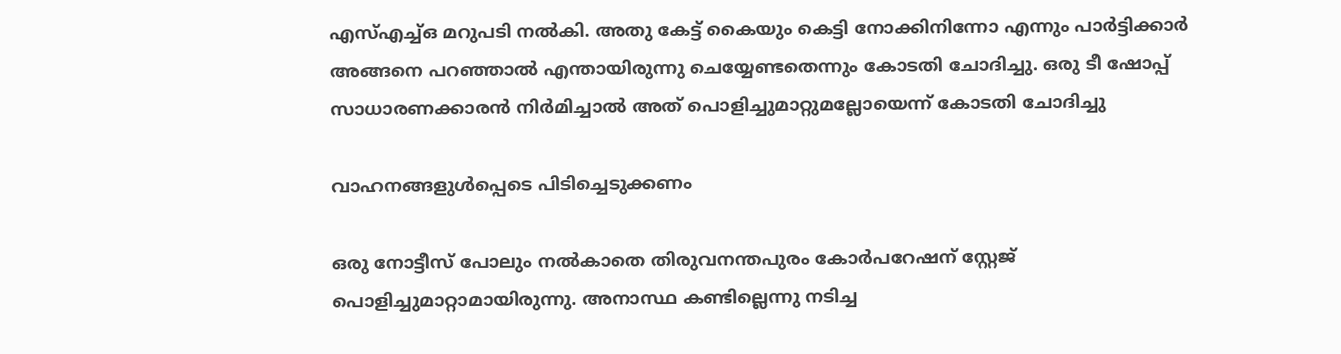എസ്‌എച്ച്‌ഒ മറുപടി നല്‍കി. അതു കേട്ട് കൈയും കെട്ടി നോക്കിനിന്നോ എന്നും പാര്‍ട്ടിക്കാര്‍ അങ്ങനെ പറഞ്ഞാല്‍ എന്തായിരുന്നു ചെയ്യേണ്ടതെന്നും കോടതി ചോദിച്ചു. ഒരു ടീ ഷോപ്പ് സാധാരണക്കാരന്‍ നിര്‍മിച്ചാല്‍ അത് പൊളിച്ചുമാറ്റുമല്ലോയെന്ന് കോടതി ചോദിച്ചു

വാഹനങ്ങളുള്‍പ്പെടെ പിടിച്ചെടുക്കണം

ഒരു നോട്ടീസ് പോലും നല്‍കാതെ തിരുവനന്തപുരം കോര്‍പറേഷന് സ്റ്റേജ് പൊളിച്ചുമാറ്റാമായിരുന്നു. അനാസ്ഥ കണ്ടില്ലെന്നു നടിച്ച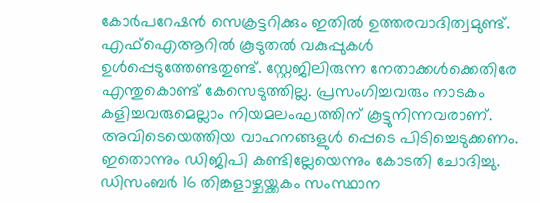കോര്‍പറേഷന്‍ സെക്രട്ടറിക്കും ഇതില്‍ ഉത്തരവാദിത്വമുണ്ട്. എഫ്‌ഐആറില്‍ കൂടുതല്‍ വകുപ്പുകള്‍ ഉള്‍പ്പെടുത്തേണ്ടതുണ്ട്. സ്റ്റേജിലിരുന്ന നേതാക്കള്‍ക്കെതിരേ എന്തുകൊണ്ട് കേസെടുത്തില്ല. പ്രസംഗിച്ചവരും നാടകം കളിച്ചവരുമെല്ലാം നിയമലംഘത്തിന് കൂട്ടുനിന്നവരാണ്. അവിടെയെത്തിയ വാഹനങ്ങളുള്‍ പ്പെടെ പിടിച്ചെടുക്കണം. ഇതൊന്നും ഡിജിപി കണ്ടില്ലേയെന്നും കോടതി ചോദിച്ചു. ഡിസംബർ 16 തിങ്കളാഴ്ചയ്ക്കകം സംസ്ഥാന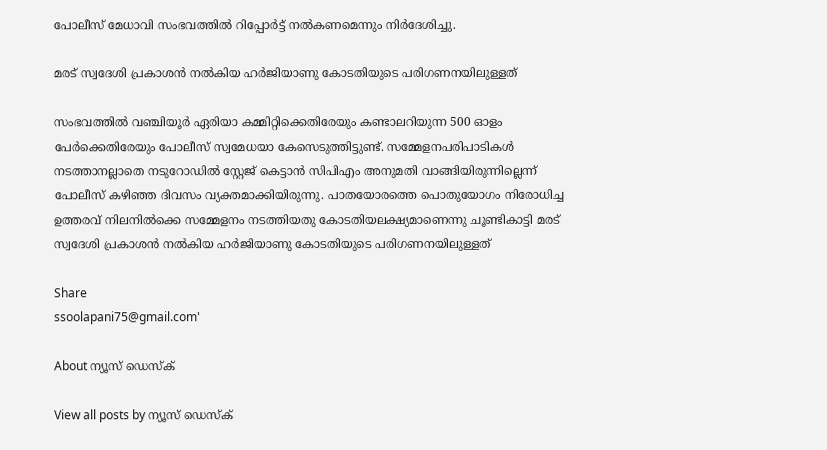പോലീസ് മേധാവി സംഭവത്തില്‍ റിപ്പോര്‍ട്ട് നല്‍കണമെന്നും നിര്‍ദേശിച്ചു.

മരട് സ്വദേശി പ്രകാശന്‍ നല്‍കിയ ഹര്‍ജിയാണു കോടതിയുടെ പരിഗണനയിലുള്ളത്

സംഭവത്തില്‍ വഞ്ചിയൂര്‍ ഏരിയാ കമ്മിറ്റിക്കെതിരേയും കണ്ടാലറിയുന്ന 500 ഓളം പേര്‍ക്കെതിരേയും പോലീസ് സ്വമേധയാ കേസെടുത്തിട്ടുണ്ട്. സമ്മേളനപരിപാടികള്‍ നടത്താനല്ലാതെ നടുറോഡില്‍ സ്റ്റേജ് കെട്ടാന്‍ സിപിഎം അനുമതി വാങ്ങിയിരുന്നില്ലെന്ന് പോലീസ് കഴിഞ്ഞ ദിവസം വ്യക്തമാക്കിയിരുന്നു. പാതയോരത്തെ പൊതുയോഗം നിരോധിച്ച ഉത്തരവ് നിലനില്‍ക്കെ സമ്മേളനം നടത്തിയതു കോടതിയലക്ഷ്യമാണെന്നു ചൂണ്ടികാട്ടി മരട് സ്വദേശി പ്രകാശന്‍ നല്‍കിയ ഹര്‍ജിയാണു കോടതിയുടെ പരിഗണനയിലുള്ളത്

Share
ssoolapani75@gmail.com'

About ന്യൂസ് ഡെസ്ക്

View all posts by ന്യൂസ് ഡെസ്ക്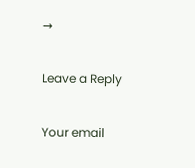→

Leave a Reply

Your email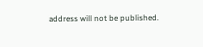address will not be published.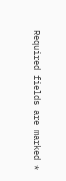Required fields are marked *